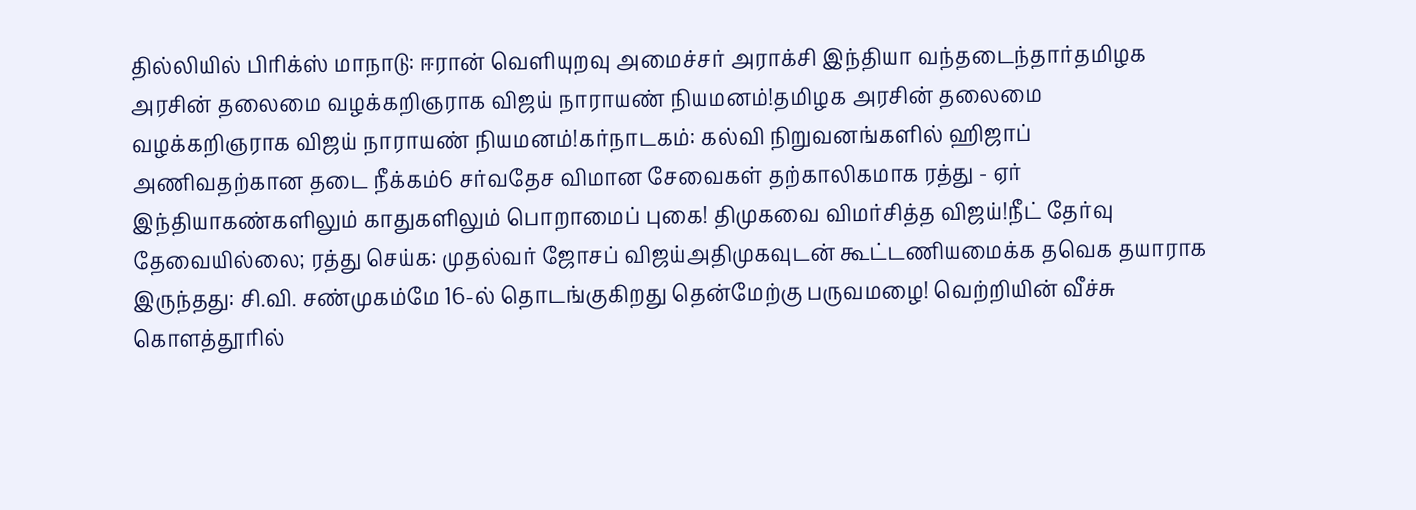தில்லியில் பிரிக்ஸ் மாநாடு: ஈரான் வெளியுறவு அமைச்சர் அராக்சி இந்தியா வந்தடைந்தார்தமிழக அரசின் தலைமை வழக்கறிஞராக விஜய் நாராயண் நியமனம்!தமிழக அரசின் தலைமை வழக்கறிஞராக விஜய் நாராயண் நியமனம்!கர்நாடகம்: கல்வி நிறுவனங்களில் ஹிஜாப் அணிவதற்கான தடை நீக்கம்6 சர்வதேச விமான சேவைகள் தற்காலிகமாக ரத்து - ஏர் இந்தியாகண்களிலும் காதுகளிலும் பொறாமைப் புகை! திமுகவை விமர்சித்த விஜய்!நீட் தேர்வு தேவையில்லை; ரத்து செய்க: முதல்வர் ஜோசப் விஜய்அதிமுகவுடன் கூட்டணியமைக்க தவெக தயாராக இருந்தது: சி.வி. சண்முகம்மே 16-ல் தொடங்குகிறது தென்மேற்கு பருவமழை! வெற்றியின் வீச்சு கொளத்தூரில்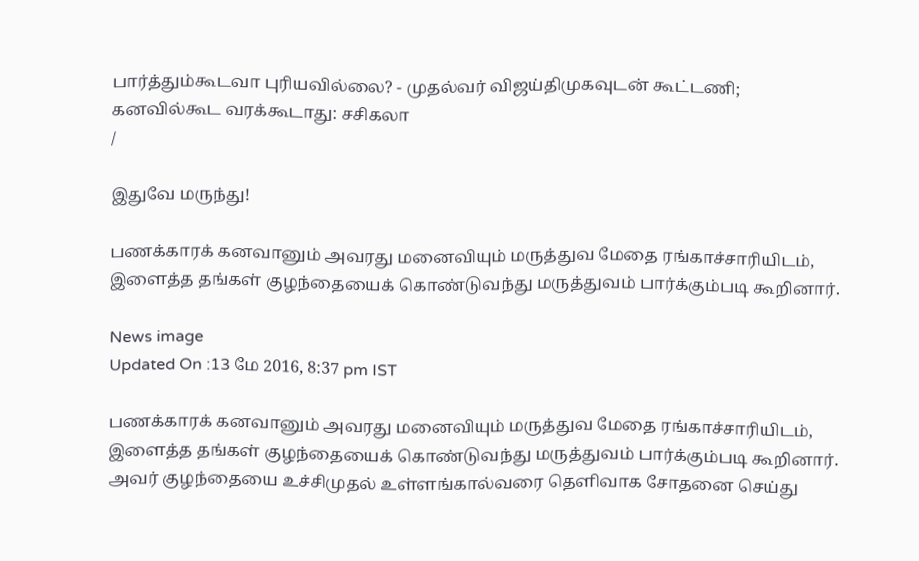பார்த்தும்கூடவா புரியவில்லை? - முதல்வர் விஜய்திமுகவுடன் கூட்டணி; கனவில்கூட வரக்கூடாது: சசிகலா
/

இதுவே மருந்து!

பணக்காரக் கனவானும் அவரது மனைவியும் மருத்துவ மேதை ரங்காச்சாரியிடம், இளைத்த தங்கள் குழந்தையைக் கொண்டுவந்து மருத்துவம் பார்க்கும்படி கூறினார்.

News image
Updated On :13 மே 2016, 8:37 pm IST

பணக்காரக் கனவானும் அவரது மனைவியும் மருத்துவ மேதை ரங்காச்சாரியிடம், இளைத்த தங்கள் குழந்தையைக் கொண்டுவந்து மருத்துவம் பார்க்கும்படி கூறினார். அவர் குழந்தையை உச்சிமுதல் உள்ளங்கால்வரை தெளிவாக சோதனை செய்து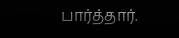பார்த்தார்.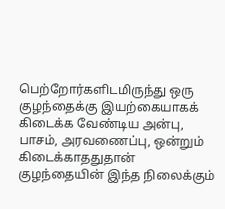பெற்றோர்களிடமிருந்து ஒரு குழந்தைக்கு இயற்கையாகக் கிடைக்க வேண்டிய அன்பு, பாசம், அரவணைப்பு, ஒன்றும் கிடைக்காததுதான் குழந்தையின் இந்த நிலைக்கும்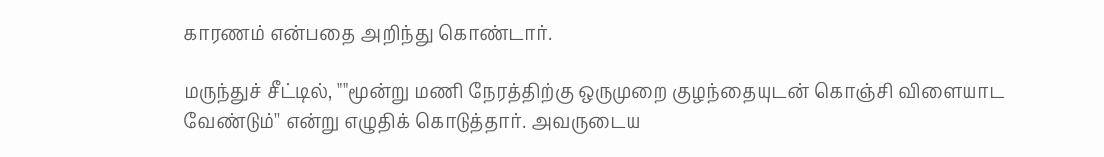காரணம் என்பதை அறிந்து கொண்டார்.

மருந்துச் சீட்டில், ""மூன்று மணி நேரத்திற்கு ஒருமுறை குழந்தையுடன் கொஞ்சி விளையாட வேண்டும்'' என்று எழுதிக் கொடுத்தார். அவருடைய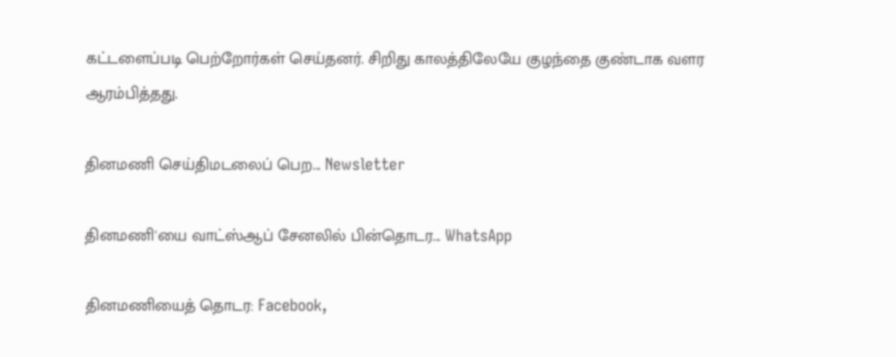கட்டளைப்படி பெற்றோர்கள் செய்தனர். சிறிது காலத்திலேயே குழந்தை குண்டாக வளர ஆரம்பித்தது.

தினமணி செய்திமடலைப் பெற... Newsletter

தினமணி'யை வாட்ஸ்ஆப் சேனலில் பின்தொடர... WhatsApp

தினமணியைத் தொடர: Facebook,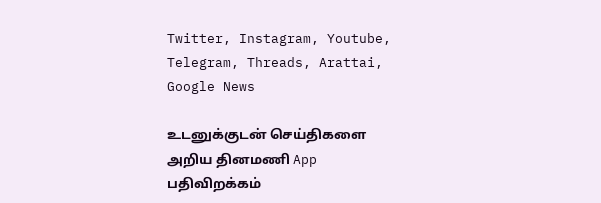Twitter, Instagram, Youtube, Telegram, Threads, Arattai, Google News

உடனுக்குடன் செய்திகளை அறிய தினமணி App பதிவிறக்கம்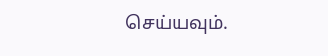செய்யவும்.